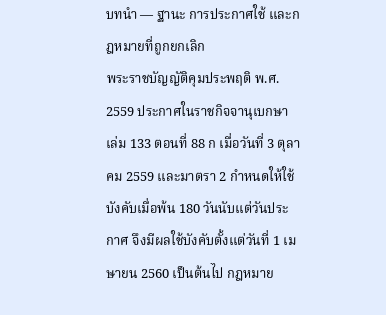บทนำ — ฐานะ การประกาศใช้ และกฎหมายที่ถูกยกเลิก
พระราชบัญญัติคุมประพฤติ พ.ศ. 2559 ประกาศในราชกิจจานุเบกษา เล่ม 133 ตอนที่ 88 ก เมื่อวันที่ 3 ตุลาคม 2559 และมาตรา 2 กำหนดให้ใช้บังคับเมื่อพ้น 180 วันนับแต่วันประกาศ จึงมีผลใช้บังคับตั้งแต่วันที่ 1 เมษายน 2560 เป็นต้นไป กฎหมาย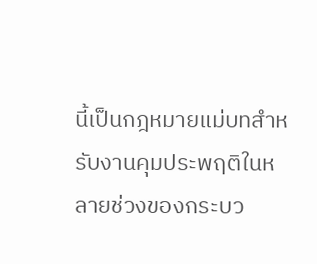นี้เป็นกฎหมายแม่บทสำหรับงานคุมประพฤติในหลายช่วงของกระบว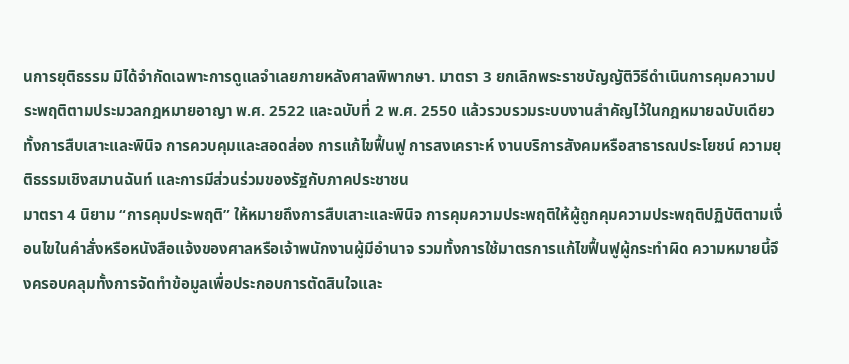นการยุติธรรม มิได้จำกัดเฉพาะการดูแลจำเลยภายหลังศาลพิพากษา. มาตรา 3 ยกเลิกพระราชบัญญัติวิธีดำเนินการคุมความประพฤติตามประมวลกฎหมายอาญา พ.ศ. 2522 และฉบับที่ 2 พ.ศ. 2550 แล้วรวบรวมระบบงานสำคัญไว้ในกฎหมายฉบับเดียว ทั้งการสืบเสาะและพินิจ การควบคุมและสอดส่อง การแก้ไขฟื้นฟู การสงเคราะห์ งานบริการสังคมหรือสาธารณประโยชน์ ความยุติธรรมเชิงสมานฉันท์ และการมีส่วนร่วมของรัฐกับภาคประชาชน
มาตรา 4 นิยาม “การคุมประพฤติ” ให้หมายถึงการสืบเสาะและพินิจ การคุมความประพฤติให้ผู้ถูกคุมความประพฤติปฏิบัติตามเงื่อนไขในคำสั่งหรือหนังสือแจ้งของศาลหรือเจ้าพนักงานผู้มีอำนาจ รวมทั้งการใช้มาตรการแก้ไขฟื้นฟูผู้กระทำผิด ความหมายนี้จึงครอบคลุมทั้งการจัดทำข้อมูลเพื่อประกอบการตัดสินใจและ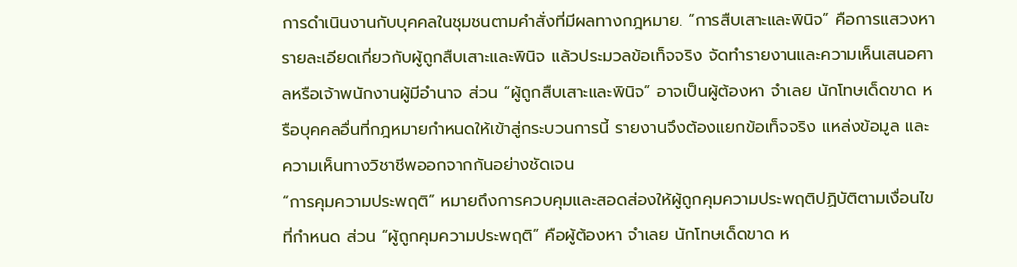การดำเนินงานกับบุคคลในชุมชนตามคำสั่งที่มีผลทางกฎหมาย. “การสืบเสาะและพินิจ” คือการแสวงหารายละเอียดเกี่ยวกับผู้ถูกสืบเสาะและพินิจ แล้วประมวลข้อเท็จจริง จัดทำรายงานและความเห็นเสนอศาลหรือเจ้าพนักงานผู้มีอำนาจ ส่วน “ผู้ถูกสืบเสาะและพินิจ” อาจเป็นผู้ต้องหา จำเลย นักโทษเด็ดขาด หรือบุคคลอื่นที่กฎหมายกำหนดให้เข้าสู่กระบวนการนี้ รายงานจึงต้องแยกข้อเท็จจริง แหล่งข้อมูล และความเห็นทางวิชาชีพออกจากกันอย่างชัดเจน
“การคุมความประพฤติ” หมายถึงการควบคุมและสอดส่องให้ผู้ถูกคุมความประพฤติปฏิบัติตามเงื่อนไขที่กำหนด ส่วน “ผู้ถูกคุมความประพฤติ” คือผู้ต้องหา จำเลย นักโทษเด็ดขาด ห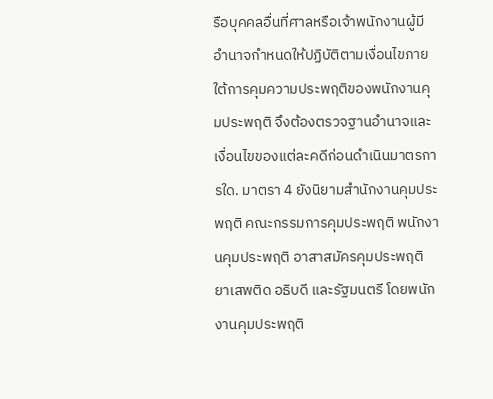รือบุคคลอื่นที่ศาลหรือเจ้าพนักงานผู้มีอำนาจกำหนดให้ปฏิบัติตามเงื่อนไขภายใต้การคุมความประพฤติของพนักงานคุมประพฤติ จึงต้องตรวจฐานอำนาจและเงื่อนไขของแต่ละคดีก่อนดำเนินมาตรการใด. มาตรา 4 ยังนิยามสำนักงานคุมประพฤติ คณะกรรมการคุมประพฤติ พนักงานคุมประพฤติ อาสาสมัครคุมประพฤติ ยาเสพติด อธิบดี และรัฐมนตรี โดยพนักงานคุมประพฤติ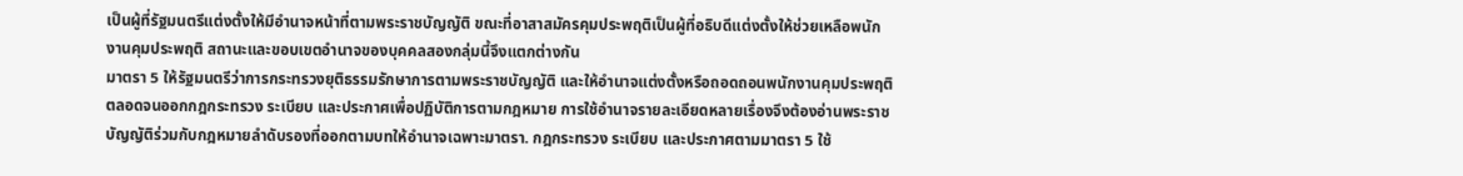เป็นผู้ที่รัฐมนตรีแต่งตั้งให้มีอำนาจหน้าที่ตามพระราชบัญญัติ ขณะที่อาสาสมัครคุมประพฤติเป็นผู้ที่อธิบดีแต่งตั้งให้ช่วยเหลือพนักงานคุมประพฤติ สถานะและขอบเขตอำนาจของบุคคลสองกลุ่มนี้จึงแตกต่างกัน
มาตรา 5 ให้รัฐมนตรีว่าการกระทรวงยุติธรรมรักษาการตามพระราชบัญญัติ และให้อำนาจแต่งตั้งหรือถอดถอนพนักงานคุมประพฤติ ตลอดจนออกกฎกระทรวง ระเบียบ และประกาศเพื่อปฏิบัติการตามกฎหมาย การใช้อำนาจรายละเอียดหลายเรื่องจึงต้องอ่านพระราชบัญญัติร่วมกับกฎหมายลำดับรองที่ออกตามบทให้อำนาจเฉพาะมาตรา. กฎกระทรวง ระเบียบ และประกาศตามมาตรา 5 ใช้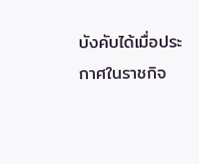บังคับได้เมื่อประกาศในราชกิจ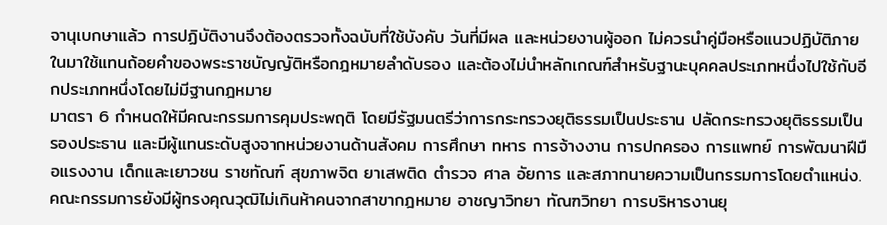จานุเบกษาแล้ว การปฏิบัติงานจึงต้องตรวจทั้งฉบับที่ใช้บังคับ วันที่มีผล และหน่วยงานผู้ออก ไม่ควรนำคู่มือหรือแนวปฏิบัติภายในมาใช้แทนถ้อยคำของพระราชบัญญัติหรือกฎหมายลำดับรอง และต้องไม่นำหลักเกณฑ์สำหรับฐานะบุคคลประเภทหนึ่งไปใช้กับอีกประเภทหนึ่งโดยไม่มีฐานกฎหมาย
มาตรา 6 กำหนดให้มีคณะกรรมการคุมประพฤติ โดยมีรัฐมนตรีว่าการกระทรวงยุติธรรมเป็นประธาน ปลัดกระทรวงยุติธรรมเป็นรองประธาน และมีผู้แทนระดับสูงจากหน่วยงานด้านสังคม การศึกษา ทหาร การจ้างงาน การปกครอง การแพทย์ การพัฒนาฝีมือแรงงาน เด็กและเยาวชน ราชทัณฑ์ สุขภาพจิต ยาเสพติด ตำรวจ ศาล อัยการ และสภาทนายความเป็นกรรมการโดยตำแหน่ง. คณะกรรมการยังมีผู้ทรงคุณวุฒิไม่เกินห้าคนจากสาขากฎหมาย อาชญาวิทยา ทัณฑวิทยา การบริหารงานยุ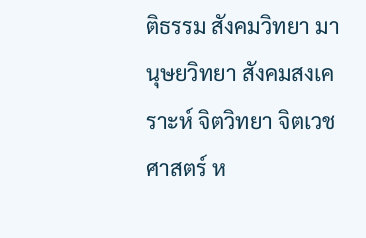ติธรรม สังคมวิทยา มานุษยวิทยา สังคมสงเคราะห์ จิตวิทยา จิตเวชศาสตร์ ห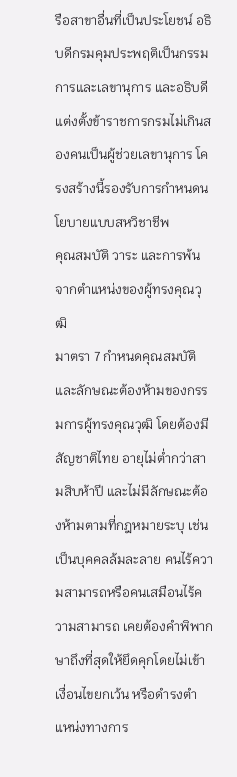รือสาขาอื่นที่เป็นประโยชน์ อธิบดีกรมคุมประพฤติเป็นกรรมการและเลขานุการ และอธิบดีแต่งตั้งข้าราชการกรมไม่เกินสองคนเป็นผู้ช่วยเลขานุการ โครงสร้างนี้รองรับการกำหนดนโยบายแบบสหวิชาชีพ
คุณสมบัติ วาระ และการพ้นจากตำแหน่งของผู้ทรงคุณวุฒิ
มาตรา 7 กำหนดคุณสมบัติและลักษณะต้องห้ามของกรรมการผู้ทรงคุณวุฒิ โดยต้องมีสัญชาติไทย อายุไม่ต่ำกว่าสามสิบห้าปี และไม่มีลักษณะต้องห้ามตามที่กฎหมายระบุ เช่น เป็นบุคคลล้มละลาย คนไร้ความสามารถหรือคนเสมือนไร้ความสามารถ เคยต้องคำพิพากษาถึงที่สุดให้ยึดคุกโดยไม่เข้าเงื่อนไขยกเว้น หรือดำรงตำแหน่งทางการ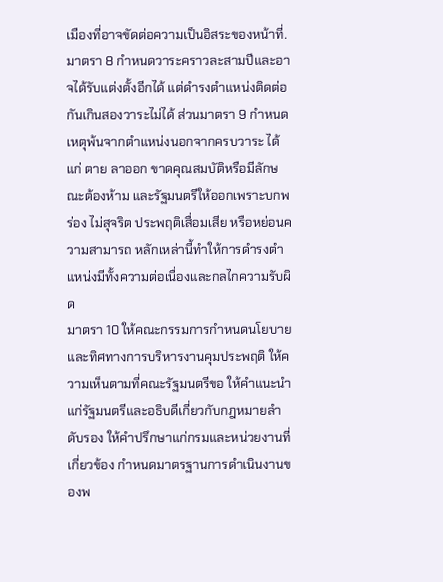เมืองที่อาจขัดต่อความเป็นอิสระของหน้าที่. มาตรา 8 กำหนดวาระคราวละสามปีและอาจได้รับแต่งตั้งอีกได้ แต่ดำรงตำแหน่งติดต่อกันเกินสองวาระไม่ได้ ส่วนมาตรา 9 กำหนดเหตุพ้นจากตำแหน่งนอกจากครบวาระ ได้แก่ ตาย ลาออก ขาดคุณสมบัติหรือมีลักษณะต้องห้าม และรัฐมนตรีให้ออกเพราะบกพร่อง ไม่สุจริต ประพฤติเสื่อมเสีย หรือหย่อนความสามารถ หลักเหล่านี้ทำให้การดำรงตำแหน่งมีทั้งความต่อเนื่องและกลไกความรับผิด
มาตรา 10 ให้คณะกรรมการกำหนดนโยบายและทิศทางการบริหารงานคุมประพฤติ ให้ความเห็นตามที่คณะรัฐมนตรีขอ ให้คำแนะนำแก่รัฐมนตรีและอธิบดีเกี่ยวกับกฎหมายลำดับรอง ให้คำปรึกษาแก่กรมและหน่วยงานที่เกี่ยวข้อง กำหนดมาตรฐานการดำเนินงานของพ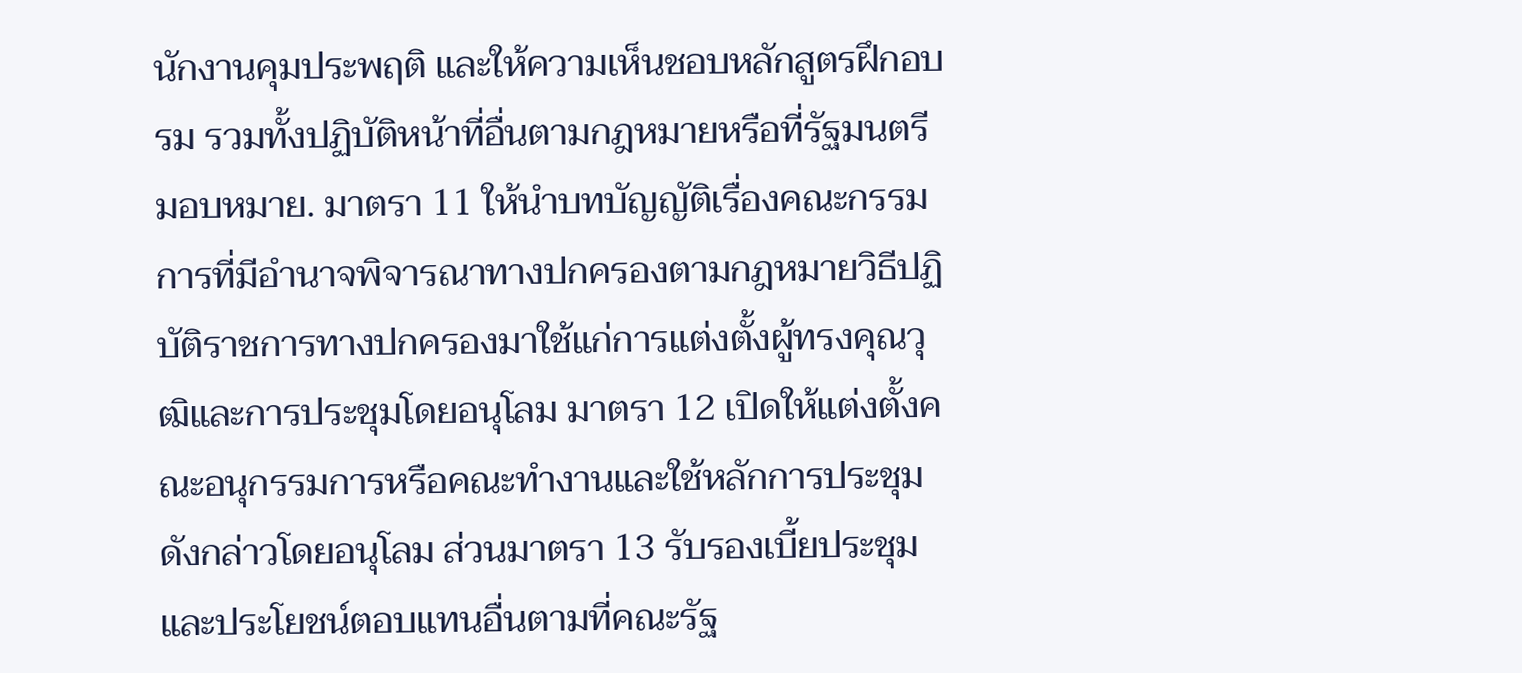นักงานคุมประพฤติ และให้ความเห็นชอบหลักสูตรฝึกอบรม รวมทั้งปฏิบัติหน้าที่อื่นตามกฎหมายหรือที่รัฐมนตรีมอบหมาย. มาตรา 11 ให้นำบทบัญญัติเรื่องคณะกรรมการที่มีอำนาจพิจารณาทางปกครองตามกฎหมายวิธีปฏิบัติราชการทางปกครองมาใช้แก่การแต่งตั้งผู้ทรงคุณวุฒิและการประชุมโดยอนุโลม มาตรา 12 เปิดให้แต่งตั้งคณะอนุกรรมการหรือคณะทำงานและใช้หลักการประชุมดังกล่าวโดยอนุโลม ส่วนมาตรา 13 รับรองเบี้ยประชุมและประโยชน์ตอบแทนอื่นตามที่คณะรัฐ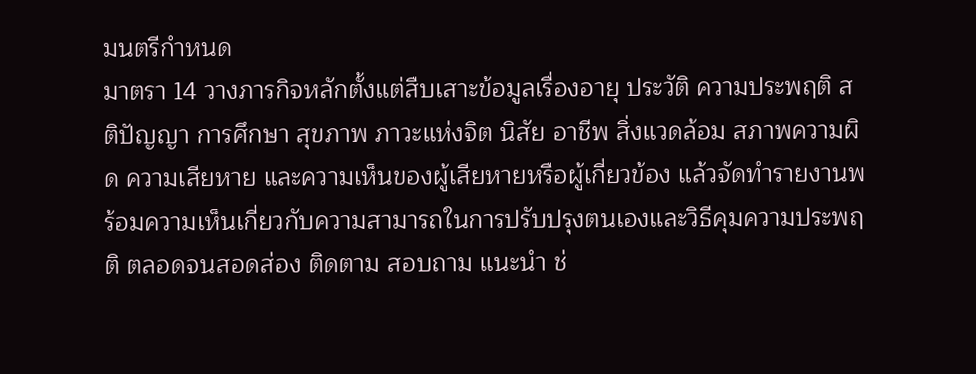มนตรีกำหนด
มาตรา 14 วางภารกิจหลักตั้งแต่สืบเสาะข้อมูลเรื่องอายุ ประวัติ ความประพฤติ สติปัญญา การศึกษา สุขภาพ ภาวะแห่งจิต นิสัย อาชีพ สิ่งแวดล้อม สภาพความผิด ความเสียหาย และความเห็นของผู้เสียหายหรือผู้เกี่ยวข้อง แล้วจัดทำรายงานพร้อมความเห็นเกี่ยวกับความสามารถในการปรับปรุงตนเองและวิธีคุมความประพฤติ ตลอดจนสอดส่อง ติดตาม สอบถาม แนะนำ ช่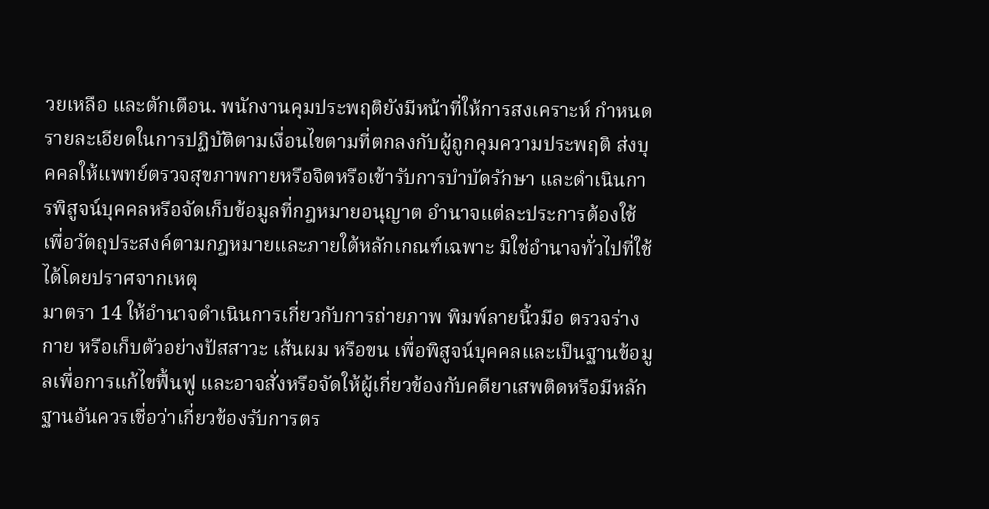วยเหลือ และตักเตือน. พนักงานคุมประพฤติยังมีหน้าที่ให้การสงเคราะห์ กำหนดรายละเอียดในการปฏิบัติตามเงื่อนไขตามที่ตกลงกับผู้ถูกคุมความประพฤติ ส่งบุคคลให้แพทย์ตรวจสุขภาพกายหรือจิตหรือเข้ารับการบำบัดรักษา และดำเนินการพิสูจน์บุคคลหรือจัดเก็บข้อมูลที่กฎหมายอนุญาต อำนาจแต่ละประการต้องใช้เพื่อวัตถุประสงค์ตามกฎหมายและภายใต้หลักเกณฑ์เฉพาะ มิใช่อำนาจทั่วไปที่ใช้ได้โดยปราศจากเหตุ
มาตรา 14 ให้อำนาจดำเนินการเกี่ยวกับการถ่ายภาพ พิมพ์ลายนิ้วมือ ตรวจร่างกาย หรือเก็บตัวอย่างปัสสาวะ เส้นผม หรือขน เพื่อพิสูจน์บุคคลและเป็นฐานข้อมูลเพื่อการแก้ไขฟื้นฟู และอาจสั่งหรือจัดให้ผู้เกี่ยวข้องกับคดียาเสพติดหรือมีหลักฐานอันควรเชื่อว่าเกี่ยวข้องรับการตร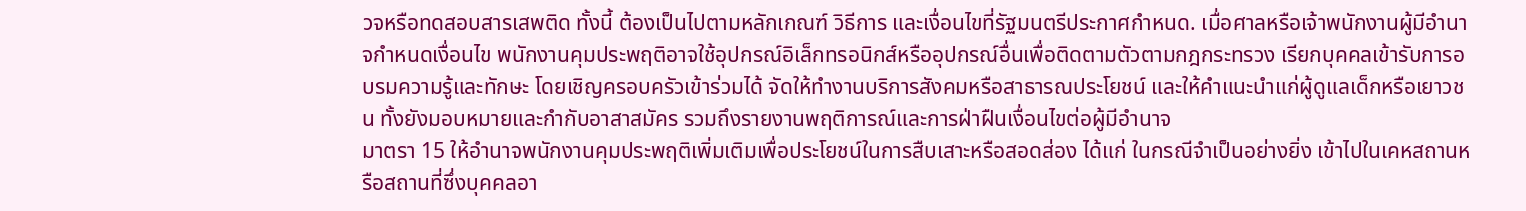วจหรือทดสอบสารเสพติด ทั้งนี้ ต้องเป็นไปตามหลักเกณฑ์ วิธีการ และเงื่อนไขที่รัฐมนตรีประกาศกำหนด. เมื่อศาลหรือเจ้าพนักงานผู้มีอำนาจกำหนดเงื่อนไข พนักงานคุมประพฤติอาจใช้อุปกรณ์อิเล็กทรอนิกส์หรืออุปกรณ์อื่นเพื่อติดตามตัวตามกฎกระทรวง เรียกบุคคลเข้ารับการอบรมความรู้และทักษะ โดยเชิญครอบครัวเข้าร่วมได้ จัดให้ทำงานบริการสังคมหรือสาธารณประโยชน์ และให้คำแนะนำแก่ผู้ดูแลเด็กหรือเยาวชน ทั้งยังมอบหมายและกำกับอาสาสมัคร รวมถึงรายงานพฤติการณ์และการฝ่าฝืนเงื่อนไขต่อผู้มีอำนาจ
มาตรา 15 ให้อำนาจพนักงานคุมประพฤติเพิ่มเติมเพื่อประโยชน์ในการสืบเสาะหรือสอดส่อง ได้แก่ ในกรณีจำเป็นอย่างยิ่ง เข้าไปในเคหสถานหรือสถานที่ซึ่งบุคคลอา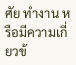ศัย ทำงาน หรือมีความเกี่ยวข้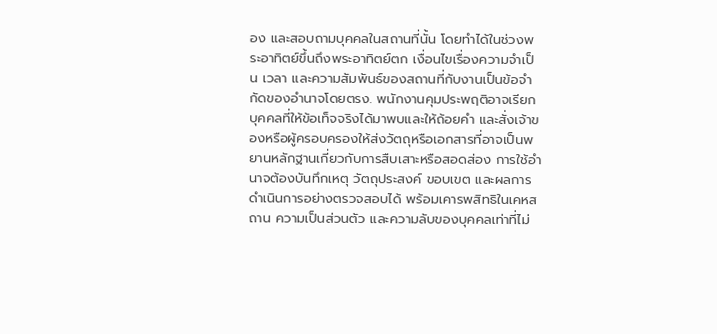อง และสอบถามบุคคลในสถานที่นั้น โดยทำได้ในช่วงพระอาทิตย์ขึ้นถึงพระอาทิตย์ตก เงื่อนไขเรื่องความจำเป็น เวลา และความสัมพันธ์ของสถานที่กับงานเป็นข้อจำกัดของอำนาจโดยตรง. พนักงานคุมประพฤติอาจเรียกบุคคลที่ให้ข้อเท็จจริงได้มาพบและให้ถ้อยคำ และสั่งเจ้าของหรือผู้ครอบครองให้ส่งวัตถุหรือเอกสารที่อาจเป็นพยานหลักฐานเกี่ยวกับการสืบเสาะหรือสอดส่อง การใช้อำนาจต้องบันทึกเหตุ วัตถุประสงค์ ขอบเขต และผลการดำเนินการอย่างตรวจสอบได้ พร้อมเคารพสิทธิในเคหสถาน ความเป็นส่วนตัว และความลับของบุคคลเท่าที่ไม่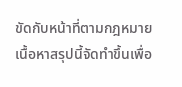ขัดกับหน้าที่ตามกฎหมาย
เนื้อหาสรุปนี้จัดทำขึ้นเพื่อ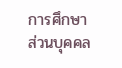การศึกษาส่วนบุคคล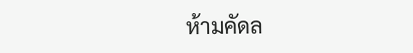ห้ามคัดล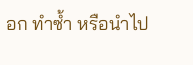อก ทำซ้ำ หรือนำไป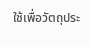ใช้เพื่อวัตถุประ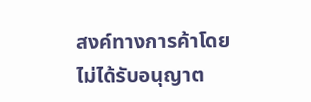สงค์ทางการค้าโดยไม่ได้รับอนุญาต